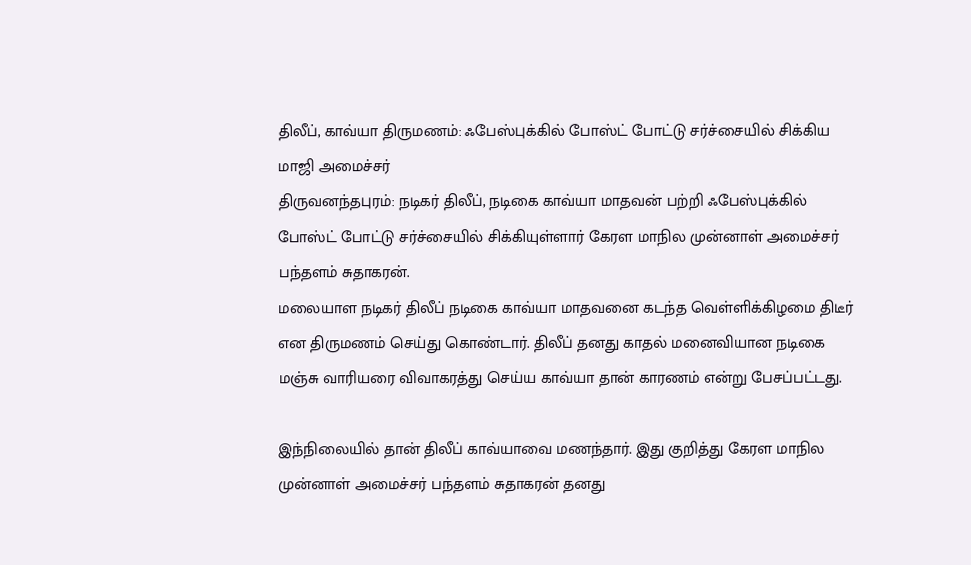திலீப், காவ்யா திருமணம்: ஃபேஸ்புக்கில் போஸ்ட் போட்டு சர்ச்சையில் சிக்கிய மாஜி அமைச்சர்
திருவனந்தபுரம்: நடிகர் திலீப், நடிகை காவ்யா மாதவன் பற்றி ஃபேஸ்புக்கில் போஸ்ட் போட்டு சர்ச்சையில் சிக்கியுள்ளார் கேரள மாநில முன்னாள் அமைச்சர் பந்தளம் சுதாகரன்.
மலையாள நடிகர் திலீப் நடிகை காவ்யா மாதவனை கடந்த வெள்ளிக்கிழமை திடீர் என திருமணம் செய்து கொண்டார். திலீப் தனது காதல் மனைவியான நடிகை மஞ்சு வாரியரை விவாகரத்து செய்ய காவ்யா தான் காரணம் என்று பேசப்பட்டது.

இந்நிலையில் தான் திலீப் காவ்யாவை மணந்தார். இது குறித்து கேரள மாநில முன்னாள் அமைச்சர் பந்தளம் சுதாகரன் தனது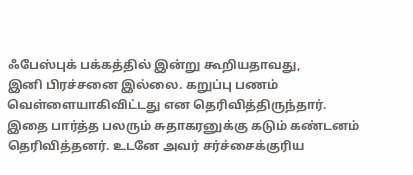ஃபேஸ்புக் பக்கத்தில் இன்று கூறியதாவது,
இனி பிரச்சனை இல்லை. கறுப்பு பணம் வெள்ளையாகிவிட்டது என தெரிவித்திருந்தார்.
இதை பார்த்த பலரும் சுதாகரனுக்கு கடும் கண்டனம் தெரிவித்தனர். உடனே அவர் சர்ச்சைக்குரிய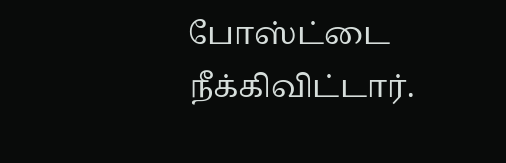போஸ்ட்டை நீக்கிவிட்டார்.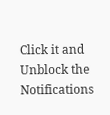Click it and Unblock the Notifications